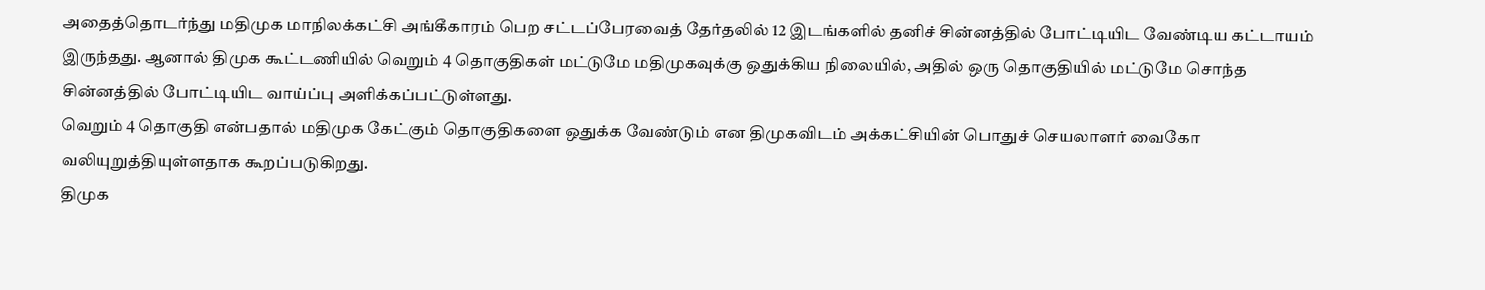அதைத்தொடர்ந்து மதிமுக மாநிலக்கட்சி அங்கீகாரம் பெற சட்டப்பேரவைத் தேர்தலில் 12 இடங்களில் தனிச் சின்னத்தில் போட்டியிட வேண்டிய கட்டாயம் இருந்தது. ஆனால் திமுக கூட்டணியில் வெறும் 4 தொகுதிகள் மட்டுமே மதிமுகவுக்கு ஒதுக்கிய நிலையில், அதில் ஒரு தொகுதியில் மட்டுமே சொந்த சின்னத்தில் போட்டியிட வாய்ப்பு அளிக்கப்பட்டுள்ளது.
வெறும் 4 தொகுதி என்பதால் மதிமுக கேட்கும் தொகுதிகளை ஒதுக்க வேண்டும் என திமுகவிடம் அக்கட்சியின் பொதுச் செயலாளர் வைகோ வலியுறுத்தியுள்ளதாக கூறப்படுகிறது.
திமுக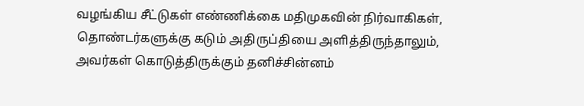வழங்கிய சீட்டுகள் எண்ணிக்கை மதிமுகவின் நிர்வாகிகள், தொண்டர்களுக்கு கடும் அதிருப்தியை அளித்திருந்தாலும், அவர்கள் கொடுத்திருக்கும் தனிச்சின்னம்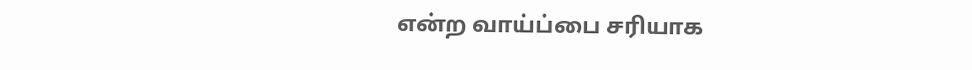என்ற வாய்ப்பை சரியாக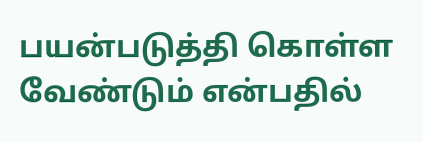பயன்படுத்தி கொள்ள வேண்டும் என்பதில்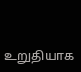உறுதியாக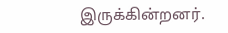இருக்கின்றனர்.